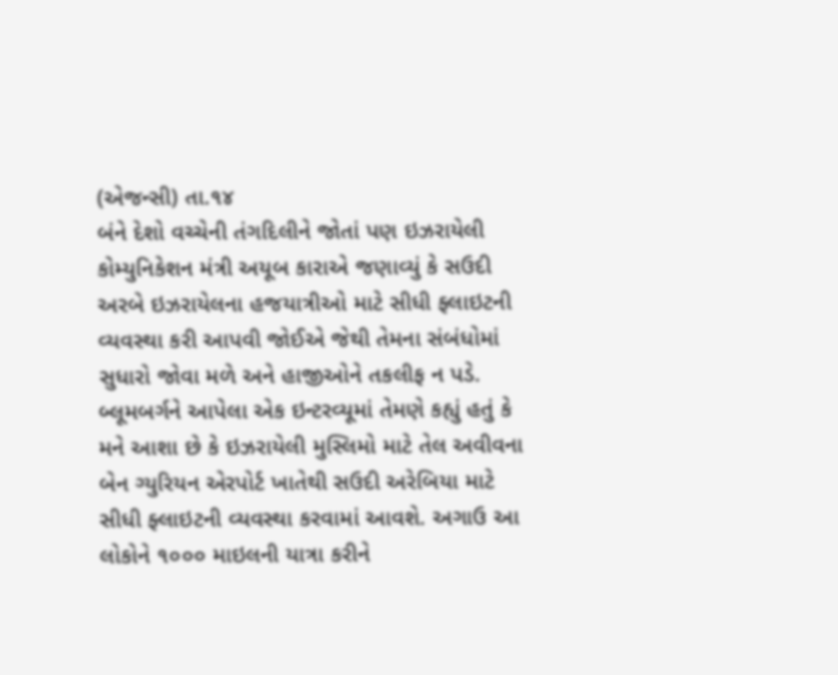(એજન્સી) તા.૧૪
બંને દેશો વચ્ચેની તંગદિલીને જોતાં પણ ઇઝરાયેલી કોમ્યુનિકેશન મંત્રી અયૂબ કારાએ જણાવ્યું કે સઉદી અરબે ઇઝરાયેલના હજયાત્રીઓ માટે સીધી ફ્લાઇટની વ્યવસ્થા કરી આપવી જોઈએ જેથી તેમના સંબંધોમાં સુધારો જોવા મળે અને હાજીઓને તકલીફ ન પડે. બ્લૂમબર્ગને આપેલા એક ઇન્ટરવ્યૂમાં તેમણે કહ્યું હતું કે મને આશા છે કે ઇઝરાયેલી મુસ્લિમો માટે તેલ અવીવના બેન ગ્યુરિયન એરપોર્ટ ખાતેથી સઉદી અરેબિયા માટે સીધી ફ્લાઇટની વ્યવસ્થા કરવામાં આવશે. અગાઉ આ લોકોને ૧૦૦૦ માઇલની યાત્રા કરીને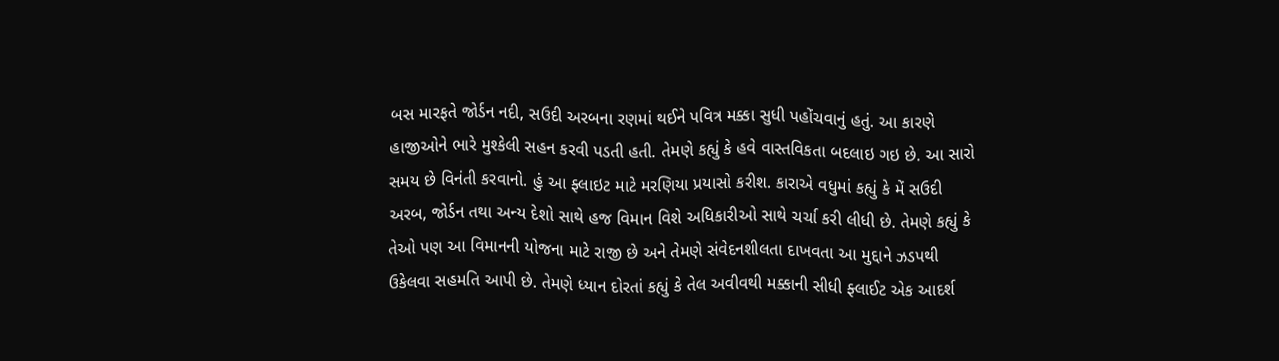બસ મારફતે જોર્ડન નદી, સઉદી અરબના રણમાં થઈને પવિત્ર મક્કા સુધી પહોંચવાનું હતું. આ કારણે હાજીઓને ભારે મુશ્કેલી સહન કરવી પડતી હતી. તેમણે કહ્યું કે હવે વાસ્તવિકતા બદલાઇ ગઇ છે. આ સારો સમય છે વિનંતી કરવાનો. હું આ ફ્લાઇટ માટે મરણિયા પ્રયાસો કરીશ. કારાએ વધુમાં કહ્યું કે મેં સઉદી અરબ, જોર્ડન તથા અન્ય દેશો સાથે હજ વિમાન વિશે અધિકારીઓ સાથે ચર્ચા કરી લીધી છે. તેમણે કહ્યું કે તેઓ પણ આ વિમાનની યોજના માટે રાજી છે અને તેમણે સંવેદનશીલતા દાખવતા આ મુદ્દાને ઝડપથી ઉકેલવા સહમતિ આપી છે. તેમણે ધ્યાન દોરતાં કહ્યું કે તેલ અવીવથી મક્કાની સીધી ફ્લાઈટ એક આદર્શ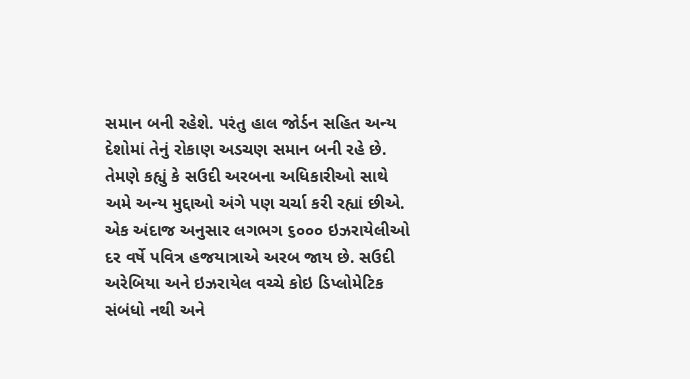સમાન બની રહેશે. પરંતુ હાલ જોર્ડન સહિત અન્ય દેશોમાં તેનું રોકાણ અડચણ સમાન બની રહે છે. તેમણે કહ્યું કે સઉદી અરબના અધિકારીઓ સાથે અમે અન્ય મુદ્દાઓ અંગે પણ ચર્ચા કરી રહ્યાં છીએ. એક અંદાજ અનુસાર લગભગ ૬૦૦૦ ઇઝરાયેલીઓ દર વર્ષે પવિત્ર હજયાત્રાએ અરબ જાય છે. સઉદી અરેબિયા અને ઇઝરાયેલ વચ્ચે કોઇ ડિપ્લોમેટિક સંબંધો નથી અને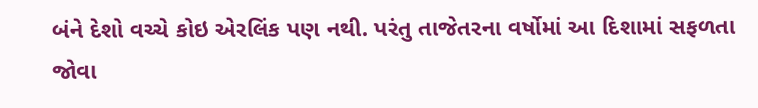બંને દેશો વચ્ચે કોઇ એરલિંક પણ નથી. પરંતુ તાજેતરના વર્ષોમાં આ દિશામાં સફળતા જોવા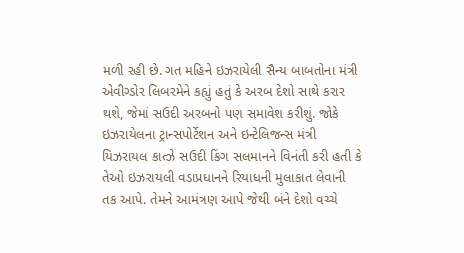મળી રહી છે. ગત મહિને ઇઝરાયેલી સૈન્ય બાબતોના મંત્રી એવીગ્ડોર લિબરમેને કહ્યું હતું કે અરબ દેશો સાથે કરાર થશે, જેમાં સઉદી અરબનો પણ સમાવેશ કરીશું. જોકે ઇઝરાયેલના ટ્રાન્સપોર્ટેશન અને ઇન્ટેલિજન્સ મંત્રી યિઝરાયલ કાત્ઝે સઉદી કિંગ સલમાનને વિનંતી કરી હતી કે તેઓ ઇઝરાયલી વડાપ્રધાનને રિયાધની મુલાકાત લેવાની તક આપે. તેમને આમંત્રણ આપે જેથી બંને દેશો વચ્ચે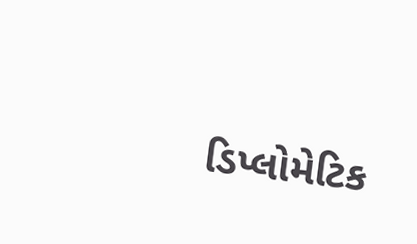ડિપ્લોમેટિક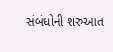સંબંધોની શરુઆત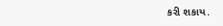કરી શકાય.